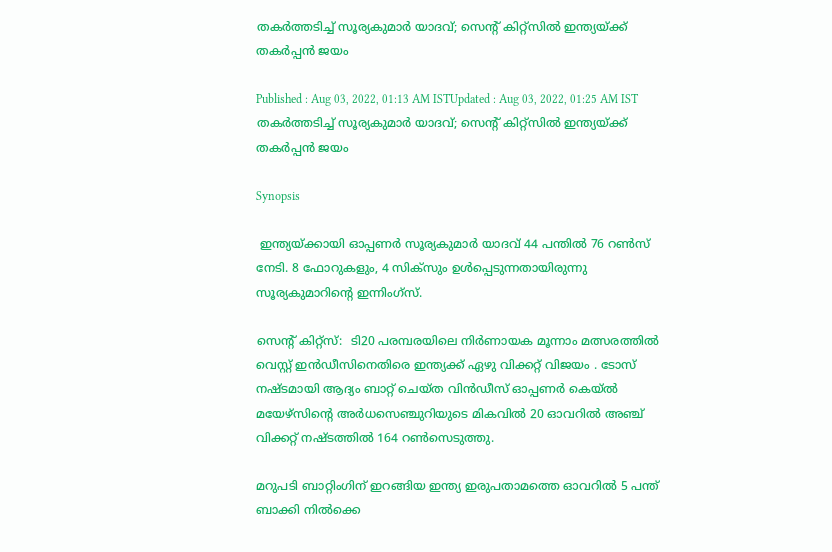തകര്‍ത്തടിച്ച് സൂര്യകുമാര്‍ യാദവ്; സെന്‍റ് കിറ്റ്സില്‍ ഇന്ത്യയ്ക്ക് തകര്‍പ്പന്‍ ജയം

Published : Aug 03, 2022, 01:13 AM ISTUpdated : Aug 03, 2022, 01:25 AM IST
തകര്‍ത്തടിച്ച് സൂര്യകുമാര്‍ യാദവ്; സെന്‍റ് കിറ്റ്സില്‍ ഇന്ത്യയ്ക്ക് തകര്‍പ്പന്‍ ജയം

Synopsis

 ഇന്ത്യയ്ക്കായി ഓപ്പണര്‍ സൂര്യകുമാര്‍ യാദവ് 44 പന്തില്‍ 76 റണ്‍സ് നേടി. 8 ഫോറുകളും, 4 സിക്സും ഉള്‍പ്പെടുന്നതായിരുന്നു സൂര്യകുമാറിന്‍റെ ഇന്നിംഗ്സ്.

സെന്‍റ് കിറ്റ്സ്:  ടി20 പരമ്പരയിലെ നിര്‍ണായക മൂന്നാം മത്സരത്തില്‍ വെസ്റ്റ് ഇന്‍ഡീസിനെതിരെ ഇന്ത്യക്ക് ഏഴു വിക്കറ്റ് വിജയം . ടോസ് നഷ്ടമായി ആദ്യം ബാറ്റ് ചെയ്ത വിന്‍ഡീസ് ഓപ്പണര്‍ കെയ്ല്‍ മയേഴ്സിന്‍റെ അര്‍ധസെഞ്ചുറിയുടെ മികവില്‍ 20 ഓവറില്‍ അഞ്ച് വിക്കറ്റ് നഷ്ടത്തില്‍ 164 റണ്‍സെടുത്തു.

മറുപടി ബാറ്റിംഗിന് ഇറങ്ങിയ ഇന്ത്യ ഇരുപതാമത്തെ ഓവറില്‍ 5 പന്ത് ബാക്കി നില്‍ക്കെ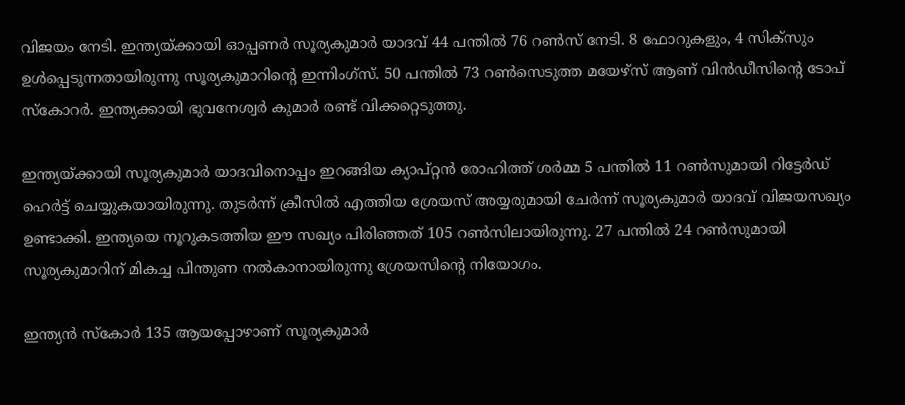വിജയം നേടി. ഇന്ത്യയ്ക്കായി ഓപ്പണര്‍ സൂര്യകുമാര്‍ യാദവ് 44 പന്തില്‍ 76 റണ്‍സ് നേടി. 8 ഫോറുകളും, 4 സിക്സും ഉള്‍പ്പെടുന്നതായിരുന്നു സൂര്യകുമാറിന്‍റെ ഇന്നിംഗ്സ്. 50 പന്തില്‍ 73 റണ്‍സെടുത്ത മയേഴ്സ് ആണ് വിന്‍ഡീസിന്‍റെ ടോപ് സ്കോറര്‍. ഇന്ത്യക്കായി ഭുവനേശ്വര്‍ കുമാര്‍ രണ്ട് വിക്കറ്റെടുത്തു.

ഇന്ത്യയ്ക്കായി സൂര്യകുമാര്‍ യാദവിനൊപ്പം ഇറങ്ങിയ ക്യാപ്റ്റന്‍ രോഹിത്ത് ശര്‍മ്മ 5 പന്തില്‍ 11 റണ്‍സുമായി റിട്ടേര്‍ഡ് ഹെര്‍ട്ട് ചെയ്യുകയായിരുന്നു. തുടര്‍ന്ന് ക്രീസില്‍ എത്തിയ ശ്രേയസ് അയ്യരുമായി ചേര്‍ന്ന് സൂര്യകുമാര്‍ യാദവ് വിജയസഖ്യം ഉണ്ടാക്കി. ഇന്ത്യയെ നൂറുകടത്തിയ ഈ സഖ്യം പിരിഞ്ഞത് 105 റണ്‍സിലായിരുന്നു. 27 പന്തില്‍ 24 റണ്‍സുമായി സൂര്യകുമാറിന് മികച്ച പിന്തുണ നല്‍കാനായിരുന്നു ശ്രേയസിന്‍റെ നിയോഗം.

ഇന്ത്യന്‍ സ്കോര്‍ 135 ആയപ്പോഴാണ് സൂര്യകുമാര്‍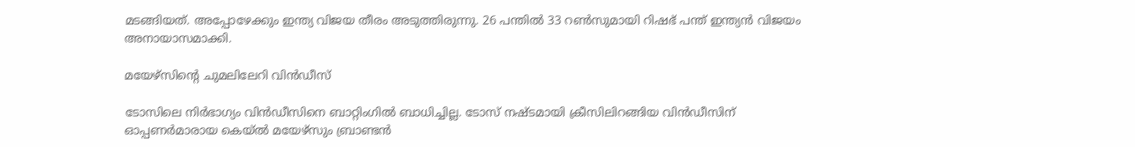മടങ്ങിയത്. അപ്പോഴേക്കും ഇന്ത്യ വിജയ തീരം അടുത്തിരുന്നു. 26 പന്തില്‍ 33 റണ്‍സുമായി റിഷഭ് പന്ത് ഇന്ത്യന്‍ വിജയം അനായാസമാക്കി.

മയേഴ്സിന്‍റെ ചുമലിലേറി വിന്‍ഡീസ്

ടോസിലെ നിര്‍ഭാഗ്യം വിന്‍ഡീസിനെ ബാറ്റിംഗില്‍ ബാധിച്ചില്ല. ടോസ് നഷ്ടമായി ക്രീസിലിറങ്ങിയ വിന്‍ഡീസിന് ഓപ്പണര്‍മാരായ കെയ്ല്‍ മയേഴ്സും ബ്രാണ്ടന്‍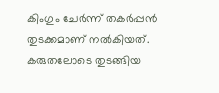കിംഗും ചേര്‍ന്ന് തകര്‍പ്പന്‍ തുടക്കമാണ് നല്‍കിയത്. കരുതലോടെ തുടങ്ങിയ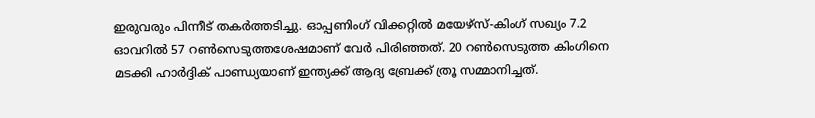ഇരുവരും പിന്നീട് തകര്‍ത്തടിച്ചു. ഓപ്പണിംഗ് വിക്കറ്റില്‍ മയേഴ്സ്-കിംഗ് സഖ്യം 7.2 ഓവറില്‍ 57 റണ്‍സെടുത്തശേഷമാണ് വേര്‍ പിരിഞ്ഞത്. 20 റണ്‍സെടുത്ത കിംഗിനെ മടക്കി ഹാര്‍ദ്ദിക് പാണ്ഡ്യയാണ് ഇന്ത്യക്ക് ആദ്യ ബ്രേക്ക് ത്രൂ സമ്മാനിച്ചത്.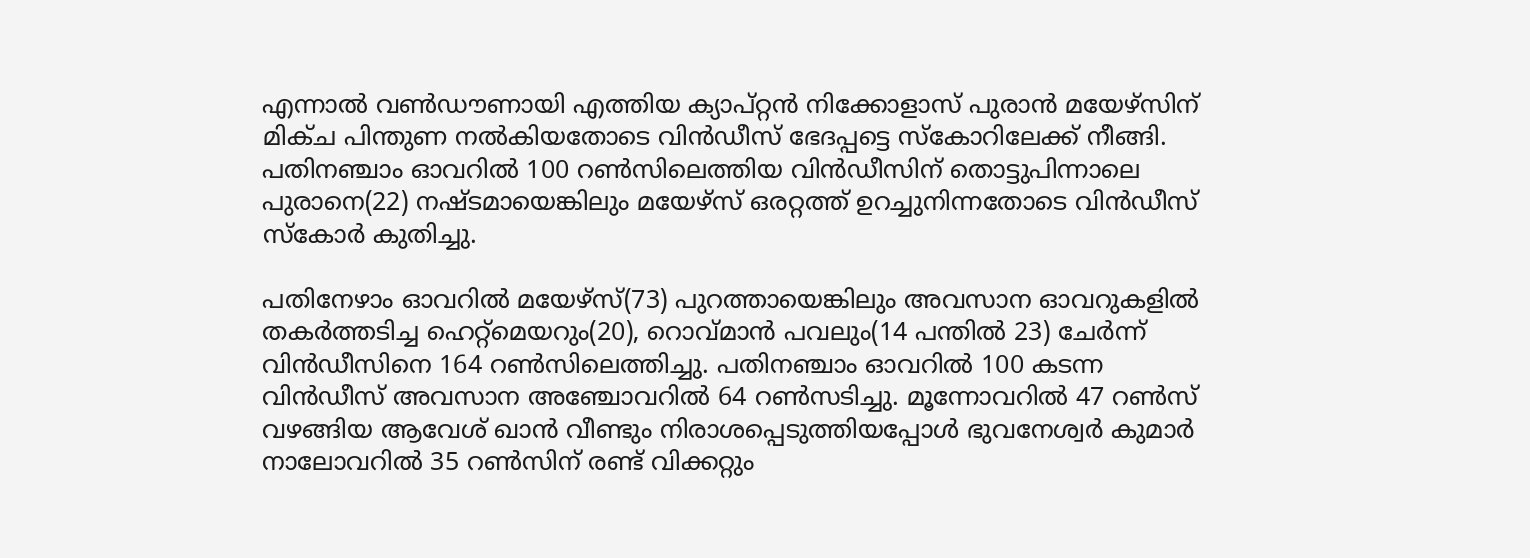എന്നാല്‍ വണ്‍ഡൗണായി എത്തിയ ക്യാപ്റ്റന്‍ നിക്കോളാസ് പുരാന്‍ മയേഴ്സിന് മിക്ച പിന്തുണ നല്‍കിയതോടെ വിന്‍ഡീസ് ഭേദപ്പട്ടെ സ്കോറിലേക്ക് നീങ്ങി.  പതിനഞ്ചാം ഓവറില്‍ 100 റണ്‍സിലെത്തിയ വിന്‍ഡീസിന് തൊട്ടുപിന്നാലെ പുരാനെ(22) നഷ്ടമായെങ്കിലും മയേഴ്സ് ഒരറ്റത്ത് ഉറച്ചുനിന്നതോടെ വിന്‍ഡീസ് സ്കോര്‍ കുതിച്ചു.

പതിനേഴാം ഓവറില്‍ മയേഴ്സ്(73) പുറത്തായെങ്കിലും അവസാന ഓവറുകളില്‍ തകര്‍ത്തടിച്ച ഹെറ്റ്മെയറും(20), റൊവ്മാന്‍ പവലും(14 പന്തില്‍ 23) ചേര്‍ന്ന് വിന്‍ഡീസിനെ 164 റണ്‍സിലെത്തിച്ചു. പതിനഞ്ചാം ഓവറില്‍ 100 കടന്ന വിന്‍ഡീസ് അവസാന അഞ്ചോവറില്‍ 64 റണ്‍സടിച്ചു. മൂന്നോവറില്‍ 47 റണ്‍സ് വഴങ്ങിയ ആവേശ് ഖാന്‍ വീണ്ടും നിരാശപ്പെടുത്തിയപ്പോള്‍ ഭുവനേശ്വര്‍ കുമാര്‍ നാലോവറില്‍ 35 റണ്‍സിന് രണ്ട് വിക്കറ്റും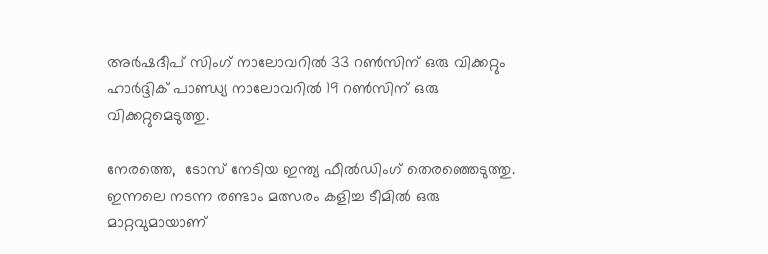അര്‍ഷദീപ് സിംഗ് നാലോവറില്‍ 33 റണ്‍സിന് ഒരു വിക്കറ്റും ഹാര്‍ദ്ദിക് പാണ്ഡ്യ നാലോവറില്‍ 19 റണ്‍സിന് ഒരു വിക്കറ്റുമെടുത്തു.

നേരത്തെ,  ടോസ് നേടിയ ഇന്ത്യ ഫീല്‍ഡിംഗ് തെരഞ്ഞെടുത്തു. ഇന്നലെ നടന്ന രണ്ടാം മത്സരം കളിച്ച ടീമില്‍ ഒരു മാറ്റവുമായാണ്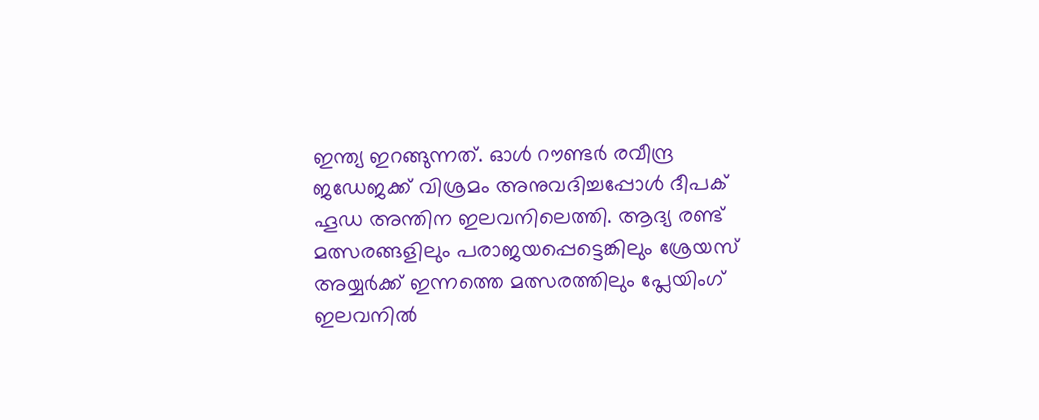ഇന്ത്യ ഇറങ്ങുന്നത്. ഓള്‍ റൗണ്ടര്‍ രവീന്ദ്ര ജഡേജക്ക് വിശ്രമം അനുവദിച്ചപ്പോള്‍ ദീപക് ഹൂഡ അന്തിന ഇലവനിലെത്തി. ആദ്യ രണ്ട് മത്സരങ്ങളിലും പരാജയപ്പെട്ടെങ്കിലും ശ്രേയസ് അയ്യര്‍ക്ക് ഇന്നത്തെ മത്സരത്തിലും പ്ലേയിംഗ് ഇലവനില്‍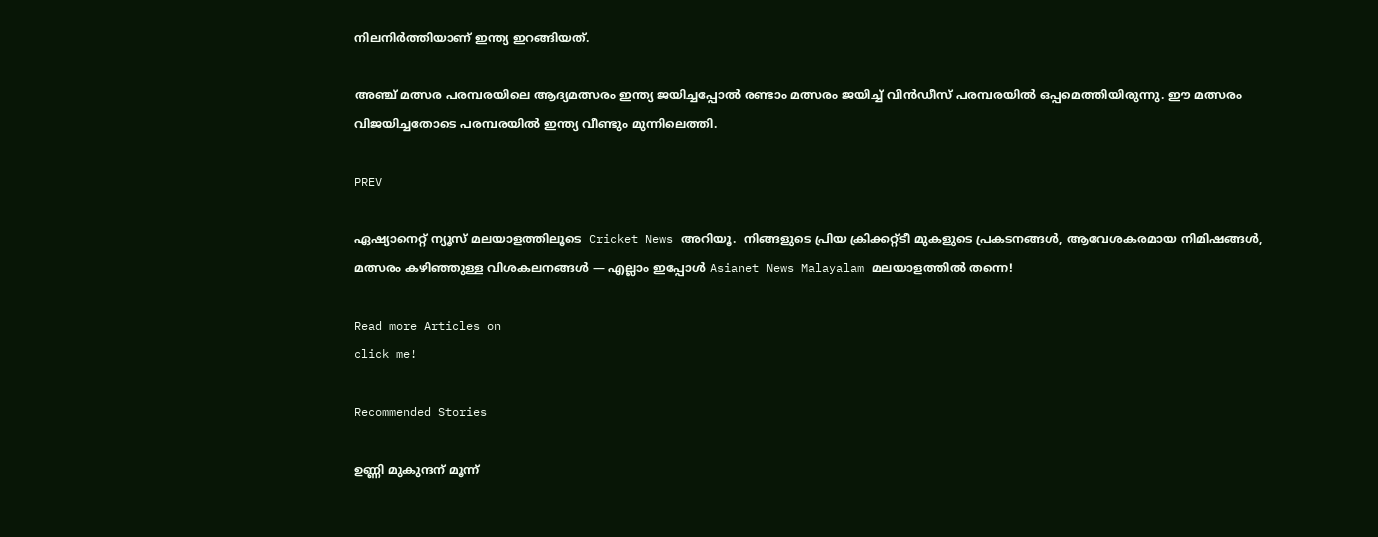നിലനിര്‍ത്തിയാണ് ഇന്ത്യ ഇറങ്ങിയത്.

അഞ്ച് മത്സര പരമ്പരയിലെ ആദ്യമത്സരം ഇന്ത്യ ജയിച്ചപ്പോല്‍ രണ്ടാം മത്സരം ജയിച്ച് വിന്‍ഡീസ് പരമ്പരയില്‍ ഒപ്പമെത്തിയിരുന്നു. ഈ മത്സരം വിജയിച്ചതോടെ പരമ്പരയില്‍ ഇന്ത്യ വീണ്ടും മുന്നിലെത്തി.

PREV

ഏഷ്യാനെറ്റ് ന്യൂസ് മലയാളത്തിലൂടെ  Cricket News അറിയൂ.  നിങ്ങളുടെ പ്രിയ ക്രിക്കറ്റ്ടീ മുകളുടെ പ്രകടനങ്ങൾ, ആവേശകരമായ നിമിഷങ്ങൾ, മത്സരം കഴിഞ്ഞുള്ള വിശകലനങ്ങൾ — എല്ലാം ഇപ്പോൾ Asianet News Malayalam മലയാളത്തിൽ തന്നെ!

Read more Articles on
click me!

Recommended Stories

ഉണ്ണി മുകുന്ദന് മൂന്ന്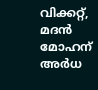വിക്കറ്റ്, മദന്‍ മോഹന് അര്‍ധ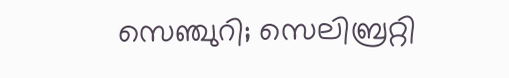സെഞ്ചുറി; സെലിബ്രറ്റി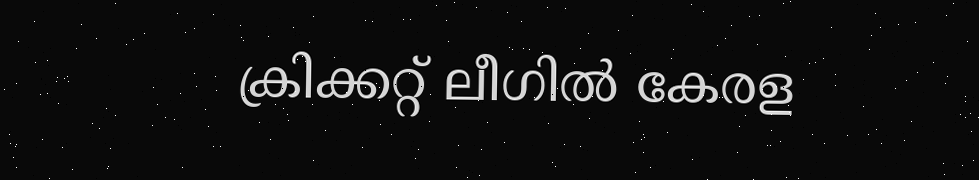ക്രിക്കറ്റ് ലീഗില്‍ കേരള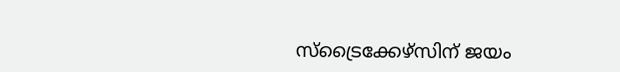സ്‌ട്രൈക്കേഴ്‌സിന് ജയം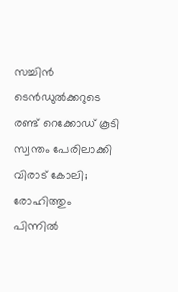സച്ചിന്‍ ടെന്‍ഡുല്‍ക്കറുടെ രണ്ട് റെക്കോഡ് കൂടി സ്വന്തം പേരിലാക്കി വിരാട് കോലി; രോഹിത്തും പിന്നില്‍